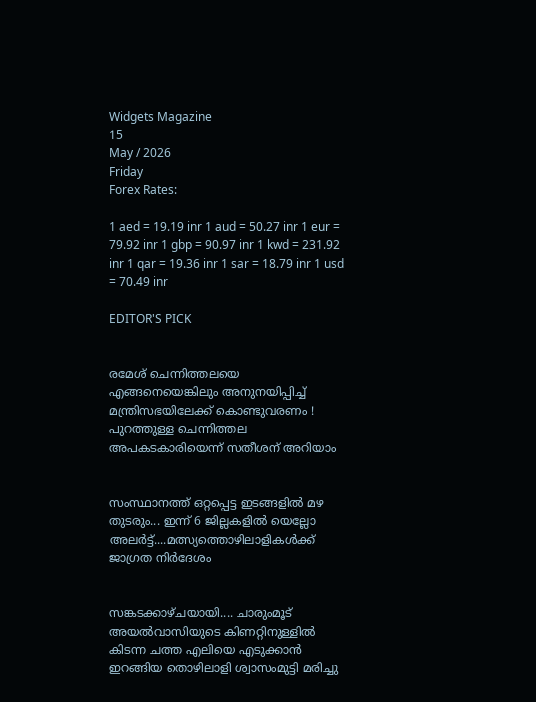Widgets Magazine
15
May / 2026
Friday
Forex Rates:

1 aed = 19.19 inr 1 aud = 50.27 inr 1 eur = 79.92 inr 1 gbp = 90.97 inr 1 kwd = 231.92 inr 1 qar = 19.36 inr 1 sar = 18.79 inr 1 usd = 70.49 inr

EDITOR'S PICK


രമേശ് ചെന്നിത്തലയെ എങ്ങനെയെങ്കിലും അനുനയിപ്പിച്ച് മന്ത്രിസഭയിലേക്ക് കൊണ്ടുവരണം ! പുറത്തുള്ള ചെന്നിത്തല അപകടകാരിയെന്ന് സതീശന് അറിയാം


സംസ്ഥാനത്ത് ഒറ്റപ്പെട്ട ഇടങ്ങളിൽ മഴ തുടരും... ഇന്ന് 6 ജില്ലകളിൽ യെല്ലോ അലർട്ട്....മത്സ്യത്തൊഴിലാളികൾക്ക് ജാഗ്രത നിർദേശം


സങ്കടക്കാഴ്ചയായി.... ചാരുംമൂട് അയൽവാസിയുടെ കിണറ്റിനുള്ളിൽ കിടന്ന ചത്ത എലിയെ എടുക്കാൻ ഇറങ്ങിയ തൊഴിലാളി ശ്വാസംമുട്ടി മരിച്ചു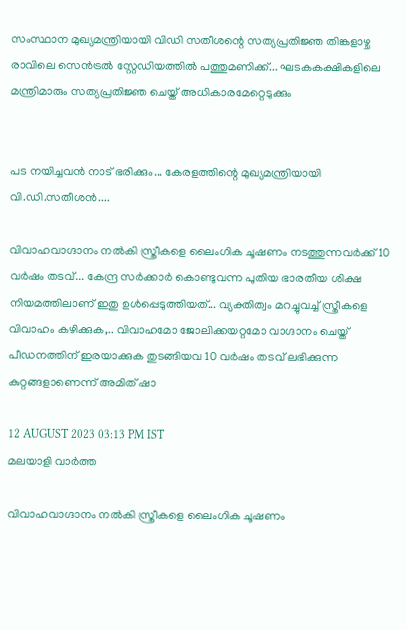സംസ്ഥാന മുഖ്യമന്ത്രിയായി വിഡി സതീശന്റെ സത്യപ്രതിജ്ഞ തിങ്കളാഴ്ച രാവിലെ സെൻട്രൽ സ്റ്റേഡിയത്തിൽ പത്തുമണിക്ക്... ഘടകകക്ഷികളിലെ മന്ത്രിമാരും സത്യപ്രതിജ്ഞ ചെയ്ത് അധികാരമേറ്റെടുക്കും


പട നയിച്ചവൻ നാട് ഭരിക്കും... കേരളത്തിന്റെ മുഖ്യമന്ത്രിയായി വി.ഡി.സതീശൻ....

വിവാഹവാഗ്ദാനം നല്‍കി സ്ത്രീകളെ ലൈംഗിക ചൂഷണം നടത്തുന്നവര്‍ക്ക് 10 വര്‍ഷം തടവ്... കേന്ദ്ര സര്‍ക്കാര്‍ കൊണ്ടുവന്ന പുതിയ ഭാരതീയ ശിക്ഷ നിയമത്തിലാണ് ഇതു ഉള്‍പ്പെടുത്തിയത്... വ്യക്തിത്വം മറച്ചുവച്ച് സ്ത്രീകളെ വിവാഹം കഴിക്കുക,.. വിവാഹമോ ജോലിക്കയറ്റമോ വാഗ്ദാനം ചെയ്ത് പീഡനത്തിന് ഇരയാക്കുക തുടങ്ങിയവ 10 വര്‍ഷം തടവ് ലഭിക്കുന്ന കുറ്റങ്ങളാണെന്ന് അമിത് ഷാ

12 AUGUST 2023 03:13 PM IST
മലയാളി വാര്‍ത്ത

വിവാഹവാഗ്ദാനം നല്‍കി സ്ത്രീകളെ ലൈംഗിക ചൂഷണം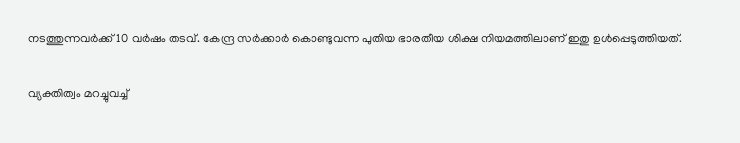നടത്തുന്നവര്‍ക്ക് 10 വര്‍ഷം തടവ്. കേന്ദ്ര സര്‍ക്കാര്‍ കൊണ്ടുവന്ന പുതിയ ഭാരതീയ ശിക്ഷ നിയമത്തിലാണ് ഇതു ഉള്‍പ്പെടുത്തിയത്.

വ്യക്തിത്വം മറച്ചുവച്ച്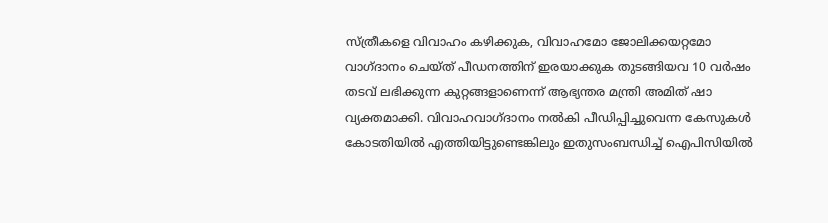സ്ത്രീകളെ വിവാഹം കഴിക്കുക, വിവാഹമോ ജോലിക്കയറ്റമോ വാഗ്ദാനം ചെയ്ത് പീഡനത്തിന് ഇരയാക്കുക തുടങ്ങിയവ 10 വര്‍ഷം തടവ് ലഭിക്കുന്ന കുറ്റങ്ങളാണെന്ന് ആഭ്യന്തര മന്ത്രി അമിത് ഷാ വ്യക്തമാക്കി. വിവാഹവാഗ്ദാനം നല്‍കി പീഡിപ്പിച്ചുവെന്ന കേസുകള്‍ കോടതിയില്‍ എത്തിയിട്ടുണ്ടെങ്കിലും ഇതുസംബന്ധിച്ച് ഐപിസിയില്‍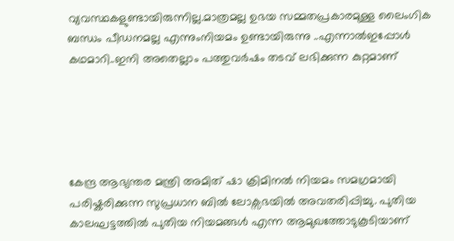വ്യവസ്ഥകളുണ്ടായിരുന്നില്ല.മാത്രമല്ല ഉഭയ സമ്മതപ്രകാരമുള്ള ലൈംഗിക ബന്ധം പീഡനമല്ല എന്നുംനിയമം ഉണ്ടായിരുന്നു ..എന്നാൽഇപ്പോൾ കഥമാറി..ഇനി അതെല്ലാം പത്തുവർഷം തടവ് ലഭിക്കുന്ന കുറ്റമാണ്





കേന്ദ്ര ആഭ്യന്തര മന്ത്രി അമിത് ഷാ ക്രിമിനൽ നിയമം സമഗ്രമായി പരിഷ്കരിക്കുന്ന സുപ്രധാന ബിൽ ലോക്സഭയിൽ അവതരിപ്പിച്ചു. പുതിയ കാലഘട്ടത്തിൽ പുതിയ നിയമങ്ങൾ എന്ന ആമുഖത്തോടുകൂടിയാണ്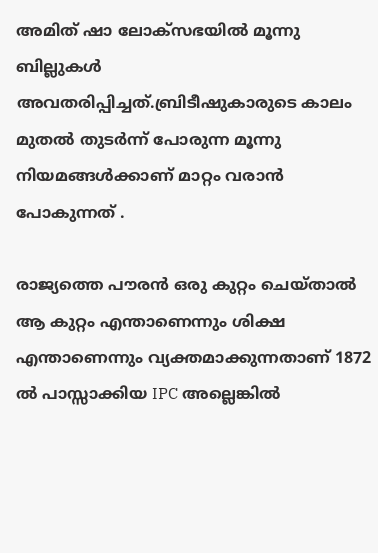അമിത് ഷാ ലോക്സഭയിൽ മൂന്നു ബില്ലുകൾ അവതരിപ്പിച്ചത്.ബ്രിടീഷുകാരുടെ കാലം മുതൽ തുടർന്ന് പോരുന്ന മൂന്നു നിയമങ്ങൾക്കാണ് മാറ്റം വരാൻ പോകുന്നത് .

രാജ്യത്തെ പൗരൻ ഒരു കുറ്റം ചെയ്‌താൽ ആ കുറ്റം എന്താണെന്നും ശിക്ഷ എന്താണെന്നും വ്യക്തമാക്കുന്നതാണ് 1872 ൽ പാസ്സാക്കിയ IPC അല്ലെങ്കിൽ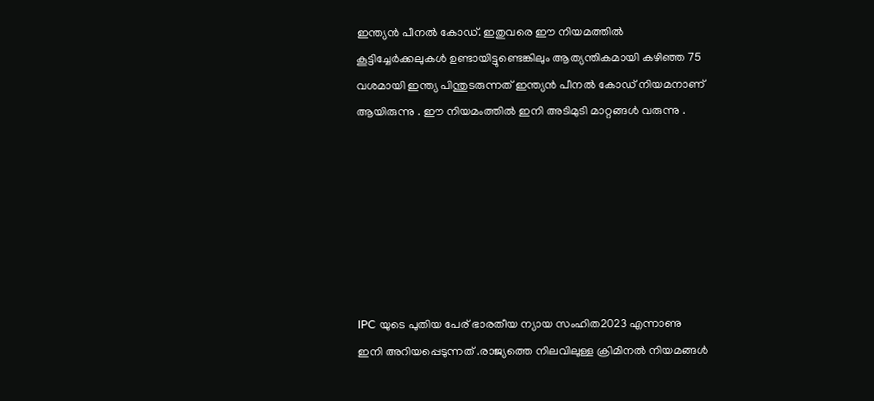ഇന്ത്യൻ പീനൽ കോഡ്. ഇതുവരെ ഈ നിയമത്തിൽ കൂട്ടിച്ചേർക്കലുകൾ ഉണ്ടായിട്ടുണ്ടെങ്കിലും ആത്യന്തികമായി കഴിഞ്ഞ 75 വശമായി ഇന്ത്യ പിന്തുടരുന്നത് ഇന്ത്യൻ പീനൽ കോഡ് നിയമനാണ് ആയിരുന്നു . ഈ നിയമംത്തിൽ ഇനി അടിമുടി മാറ്റങ്ങൾ വരുന്നു .







IPC യുടെ പുതിയ പേര് ഭാരതീയ ന്യായ സംഹിത2023 എന്നാണു ഇനി അറിയപ്പെടുന്നത് .രാജ്യത്തെ നിലവിലുള്ള ക്രിമിനല്‍ നിയമങ്ങള്‍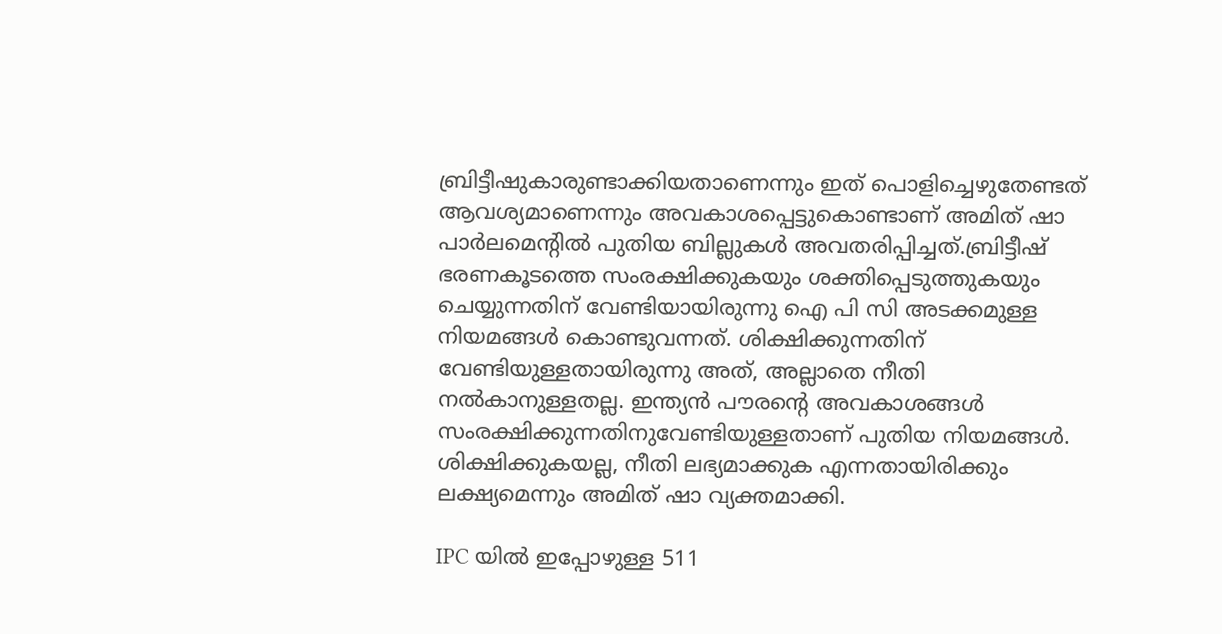ബ്രിട്ടീഷുകാരുണ്ടാക്കിയതാണെന്നും ഇത് പൊളിച്ചെഴുതേണ്ടത് ആവശ്യമാണെന്നും അവകാശപ്പെട്ടുകൊണ്ടാണ് അമിത് ഷാ പാര്‍ലമെന്റില്‍ പുതിയ ബില്ലുകള്‍ അവതരിപ്പിച്ചത്.ബ്രിട്ടീഷ് ഭരണകൂടത്തെ സംരക്ഷിക്കുകയും ശക്തിപ്പെടുത്തുകയും ചെയ്യുന്നതിന് വേണ്ടിയായിരുന്നു ഐ പി സി അടക്കമുള്ള നിയമങ്ങൾ കൊണ്ടുവന്നത്. ശിക്ഷിക്കുന്നതിന് വേണ്ടിയുള്ളതായിരുന്നു അത്, അല്ലാതെ നീതി നൽകാനുള്ളതല്ല. ഇന്ത്യൻ പൗരന്റെ അവകാശങ്ങൾ സംരക്ഷിക്കുന്നതിനുവേണ്ടിയുള്ളതാണ് പുതിയ നിയമങ്ങൾ. ശിക്ഷിക്കുകയല്ല, നീതി ലഭ്യമാക്കുക എന്നതായിരിക്കും ലക്ഷ്യമെന്നും അമിത് ഷാ വ്യക്തമാക്കി.

IPC യിൽ ഇപ്പോഴുള്ള 511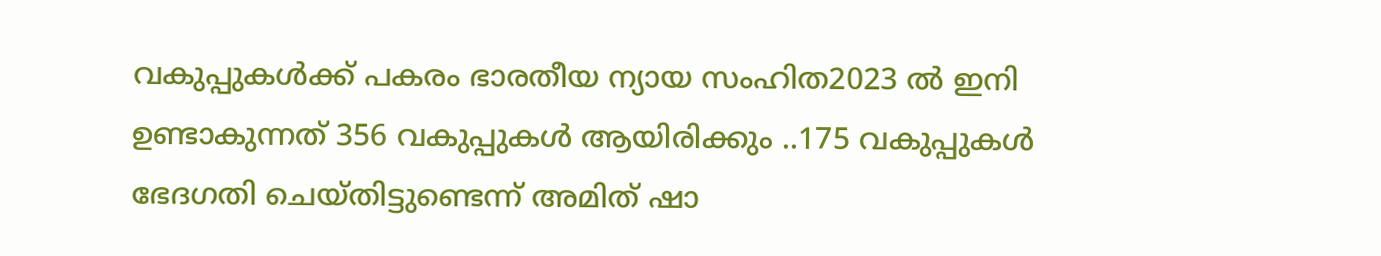വകുപ്പുകൾക്ക് പകരം ഭാരതീയ ന്യായ സംഹിത2023 ൽ ഇനി ഉണ്ടാകുന്നത് 356 വകുപ്പുകൾ ആയിരിക്കും ..175 വകുപ്പുകൾ ഭേദഗതി ചെയ്തിട്ടുണ്ടെന്ന് അമിത് ഷാ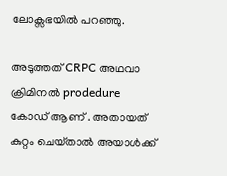ലോക്സഭയിൽ പറഞ്ഞു.

അടുത്തത് CRPC അഥവാ ക്രിമിനൽ prodedure കോഡ് ആണ് . അതായത് കുറ്റം ചെയ്‌താൽ അയാൾക്ക്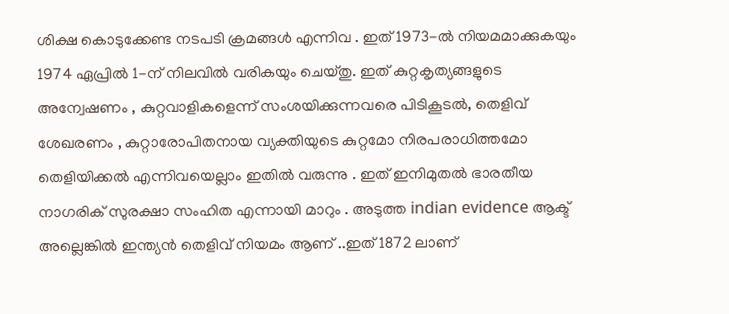ശിക്ഷ കൊടുക്കേണ്ട നടപടി ക്രമങ്ങൾ എന്നിവ . ഇത് 1973-ൽ നിയമമാക്കുകയും 1974 ഏപ്രിൽ 1-ന് നിലവിൽ വരികയും ചെയ്തു. ഇത് കുറ്റകൃത്യങ്ങളുടെ അന്വേഷണം , കുറ്റവാളികളെന്ന് സംശയിക്കുന്നവരെ പിടികൂടൽ, തെളിവ് ശേഖരണം , കുറ്റാരോപിതനായ വ്യക്തിയുടെ കുറ്റമോ നിരപരാധിത്തമോ തെളിയിക്കൽ എന്നിവയെല്ലാം ഇതിൽ വരുന്നു . ഇത് ഇനിമുതൽ ഭാരതീയ നാഗരിക് സുരക്ഷാ സംഹിത എന്നായി മാറും . അടുത്ത indian evidence ആക്ട് അല്ലെങ്കിൽ ഇന്ത്യൻ തെളിവ് നിയമം ആണ് ..ഇത് 1872 ലാണ്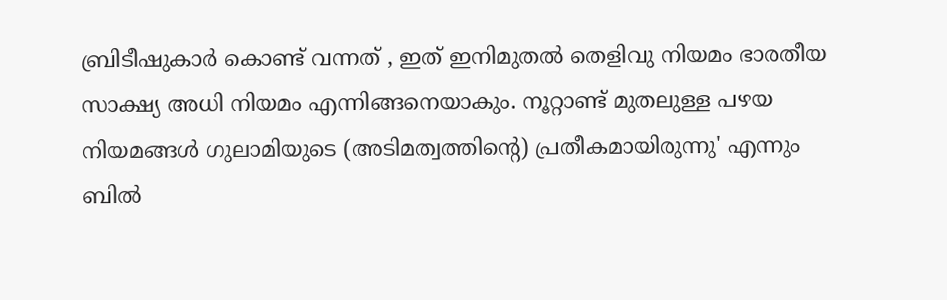ബ്രിടീഷുകാർ കൊണ്ട് വന്നത് , ഇത് ഇനിമുതൽ തെളിവു നിയമം ഭാരതീയ സാക്ഷ്യ അധി നിയമം എന്നിങ്ങനെയാകും. നൂറ്റാണ്ട് മുതലുള്ള പഴയ നിയമങ്ങൾ ഗുലാമിയുടെ (അടിമത്വത്തിന്റെ) പ്രതീകമായിരുന്നു' എന്നും ബില്‍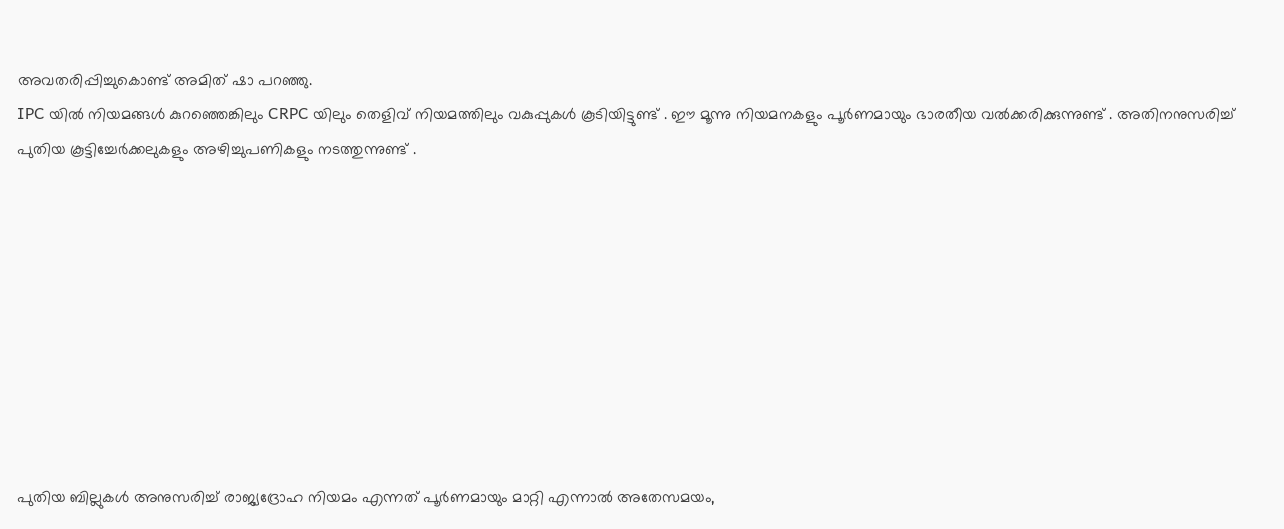അവതരിപ്പിച്ചുകൊണ്ട് അമിത് ഷാ പറഞ്ഞു.
IPC യിൽ നിയമങ്ങൾ കുറഞ്ഞെങ്കിലും CRPC യിലും തെളിവ് നിയമത്തിലും വകുപ്പുകൾ കൂടിയിട്ടുണ്ട് . ഈ മൂന്നു നിയമനകളും പൂർണമായും ഭാരതീയ വൽക്കരിക്കുന്നുണ്ട് . അതിനനുസരിച്ച് പുതിയ കൂട്ടിച്ചേർക്കലുകളും അഴിച്ചുപണികളും നടത്തുന്നുണ്ട് .









പുതിയ ബില്ലുകൾ അനുസരിച്ച് രാജ്യദ്രോഹ നിയമം എന്നത് പൂർണമായും മാറ്റി എന്നാൽ അതേസമയം,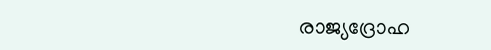രാജ്യദ്രോഹ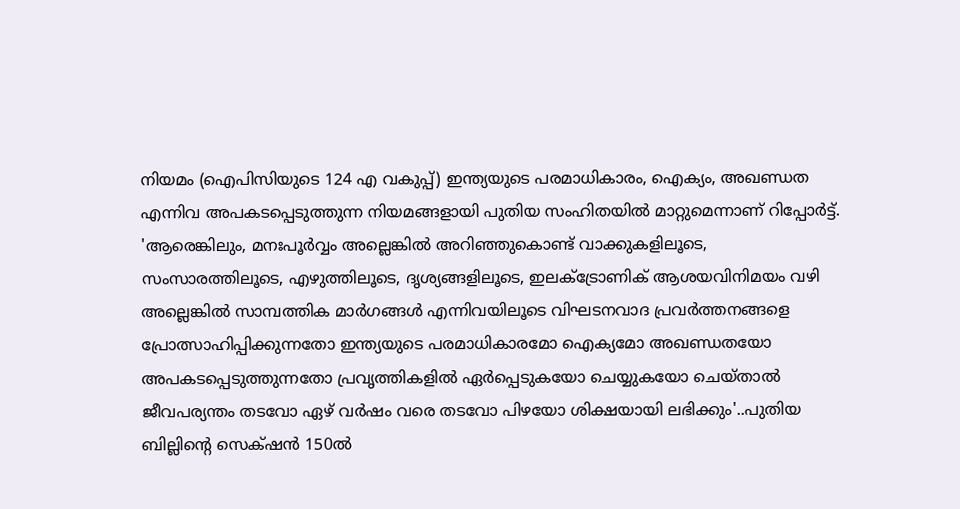നിയമം (ഐപിസിയുടെ 124 എ വകുപ്പ്) ഇന്ത്യയുടെ പരമാധികാരം, ഐക്യം, അഖണ്ഡത എന്നിവ അപകടപ്പെടുത്തുന്ന നിയമങ്ങളായി പുതിയ സംഹിതയില്‍ മാറ്റുമെന്നാണ് റിപ്പോർട്ട്. 'ആരെങ്കിലും, മനഃപൂര്‍വ്വം അല്ലെങ്കില്‍ അറിഞ്ഞുകൊണ്ട് വാക്കുകളിലൂടെ, സംസാരത്തിലൂടെ, എഴുത്തിലൂടെ, ദൃശ്യങ്ങളിലൂടെ, ഇലക്ട്രോണിക് ആശയവിനിമയം വഴി അല്ലെങ്കില്‍ സാമ്പത്തിക മാര്‍ഗങ്ങള്‍ എന്നിവയിലൂടെ വിഘടനവാദ പ്രവര്‍ത്തനങ്ങളെ പ്രോത്സാഹിപ്പിക്കുന്നതോ ഇന്ത്യയുടെ പരമാധികാരമോ ഐക്യമോ അഖണ്ഡതയോ അപകടപ്പെടുത്തുന്നതോ പ്രവൃത്തികളില്‍ ഏര്‍പ്പെടുകയോ ചെയ്യുകയോ ചെയ്താല്‍ ജീവപര്യന്തം തടവോ ഏഴ് വര്‍ഷം വരെ തടവോ പിഴയോ ശിക്ഷയായി ലഭിക്കും'..പുതിയ ബില്ലിന്റെ സെക്‌ഷൻ 150ൽ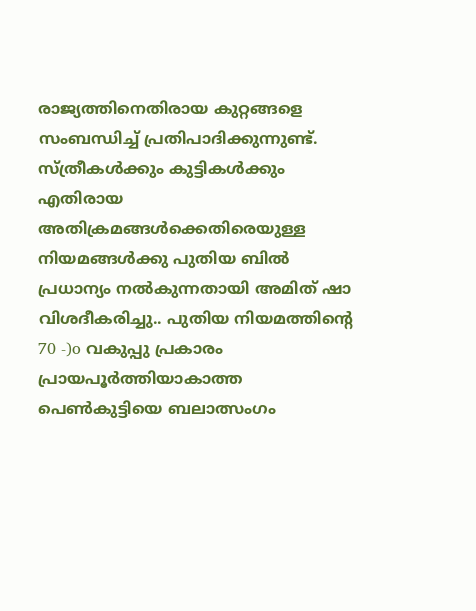രാജ്യത്തിനെതിരായ കുറ്റങ്ങളെ സംബന്ധിച്ച് പ്രതിപാദിക്കുന്നുണ്ട്.
സ്ത്രീകൾക്കും കുട്ടികൾക്കും എതിരായ അതിക്രമങ്ങള്‍ക്കെതിരെയുള്ള നിയമങ്ങൾക്കു പുതിയ ബിൽ പ്രധാന്യം നൽകുന്നതായി അമിത് ഷാ വിശദീകരിച്ചു.. പുതിയ നിയമത്തിന്റെ 70 -)o വകുപ്പു പ്രകാരം പ്രായപൂർത്തിയാകാത്ത പെൺകുട്ടിയെ ബലാത്സംഗം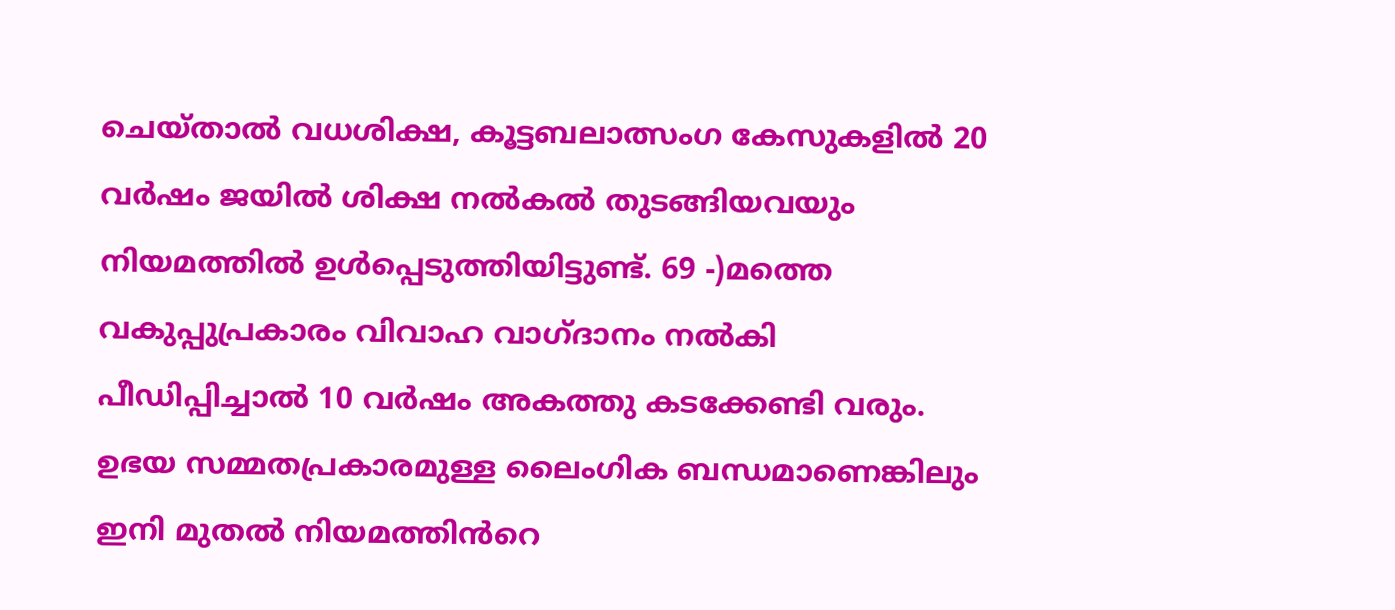ചെയ്താൽ വധശിക്ഷ, കൂട്ടബലാത്സംഗ കേസുകളിൽ 20 വർഷം ജയിൽ ശിക്ഷ നൽകൽ തുടങ്ങിയവയും നിയമത്തിൽ ഉൾപ്പെടുത്തിയിട്ടുണ്ട്. 69 -)മത്തെ വകുപ്പുപ്രകാരം വിവാഹ വാഗ്ദാനം നൽകി പീഡിപ്പിച്ചാൽ 10 വർഷം അകത്തു കടക്കേണ്ടി വരും. ഉഭയ സമ്മതപ്രകാരമുള്ള ലൈംഗിക ബന്ധമാണെങ്കിലും ഇനി മുതൽ നിയമത്തിൻറെ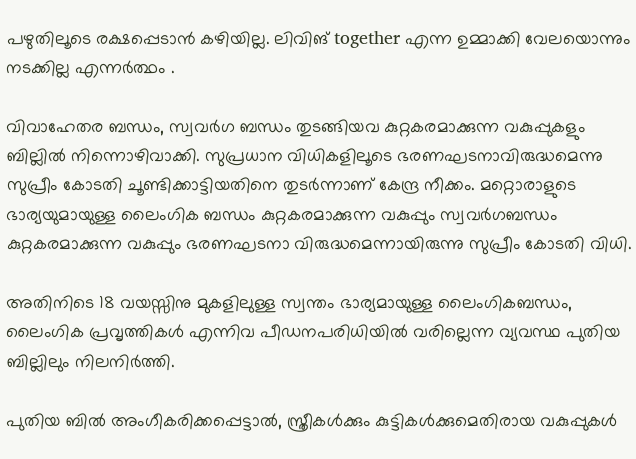പഴുതിലൂടെ രക്ഷപ്പെടാൻ കഴിയില്ല. ലിവിങ് together എന്ന ഉമ്മാക്കി വേലയൊന്നും നടക്കില്ല എന്നർത്ഥം .

വിവാഹേതര ബന്ധം, സ്വവർഗ ബന്ധം തുടങ്ങിയവ കുറ്റകരമാക്കുന്ന വകുപ്പുകളും ബില്ലിൽ നിന്നൊഴിവാക്കി. സുപ്രധാന വിധികളിലൂടെ ഭരണഘടനാവിരുദ്ധമെന്നു സുപ്രീം കോടതി ചൂണ്ടിക്കാട്ടിയതിനെ തുടർന്നാണ് കേന്ദ്ര നീക്കം. മറ്റൊരാളുടെ ഭാര്യയുമായുള്ള ലൈംഗിക ബന്ധം കുറ്റകരമാക്കുന്ന വകുപ്പും സ്വവർഗബന്ധം കുറ്റകരമാക്കുന്ന വകുപ്പും ഭരണഘടനാ വിരുദ്ധമെന്നായിരുന്നു സുപ്രീം കോടതി വിധി.

അതിനിടെ 18 വയസ്സിനു മുകളിലുള്ള സ്വന്തം ഭാര്യമായുള്ള ലൈംഗികബന്ധം, ലൈംഗിക പ്രവൃത്തികൾ എന്നിവ പീഡനപരിധിയിൽ വരില്ലെന്ന വ്യവസ്ഥ പുതിയ ബില്ലിലും നിലനിർത്തി.

പുതിയ ബിൽ അംഗീകരിക്കപ്പെട്ടാൽ, സ്ത്രീകൾക്കും കുട്ടികൾക്കുമെതിരായ വകുപ്പുകൾ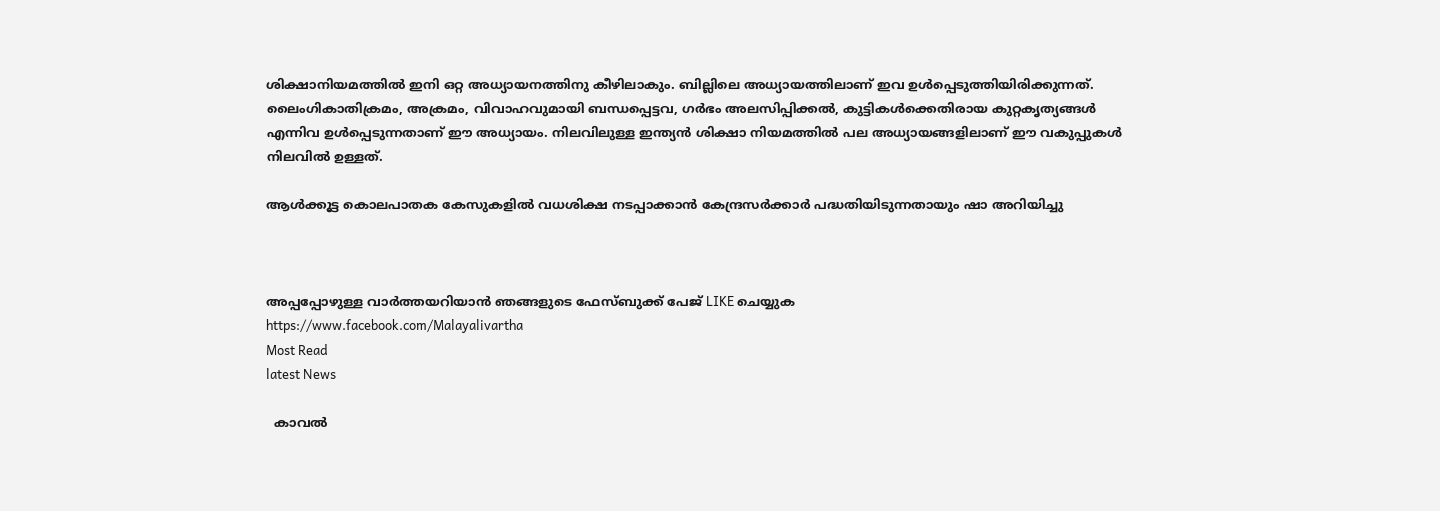ശിക്ഷാനിയമത്തിൽ ഇനി ഒറ്റ അധ്യായനത്തിനു കീഴിലാകും. ബില്ലിലെ അധ്യായത്തിലാണ് ഇവ ഉൾപ്പെടുത്തിയിരിക്കുന്നത്. ലൈംഗികാതിക്രമം, അക്രമം, വിവാഹവുമായി ബന്ധപ്പെട്ടവ, ഗർഭം അലസിപ്പിക്കൽ, കുട്ടികൾക്കെതിരായ കുറ്റകൃത്യങ്ങൾ എന്നിവ ഉൾപ്പെടുന്നതാണ് ഈ അധ്യായം. നിലവിലുള്ള ഇന്ത്യൻ ശിക്ഷാ നിയമത്തിൽ പല അധ്യായങ്ങളിലാണ് ഈ വകുപ്പുകൾ നിലവിൽ ഉള്ളത്.

ആൾക്കൂട്ട കൊലപാതക കേസുകളിൽ വധശിക്ഷ നടപ്പാക്കാൻ കേന്ദ്രസർക്കാർ പദ്ധതിയിടുന്നതായും ഷാ അറിയിച്ചു



അപ്പപ്പോഴുള്ള വാര്‍ത്തയറിയാന്‍ ഞങ്ങളുടെ ഫേസ്‌ബുക്ക്‌ പേജ് LIKE ചെയ്യുക
https://www.facebook.com/Malayalivartha
Most Read
latest News

  കാവൽ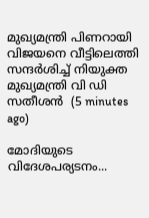മുഖ്യമന്ത്രി പിണറായി വിജയനെ വീട്ടിലെത്തി സന്ദർശിച്ച് നിയുക്ത മുഖ്യമന്ത്രി വി ഡി സതീശൻ  (5 minutes ago)

മോദിയുടെ വിദേശപര്യടനം...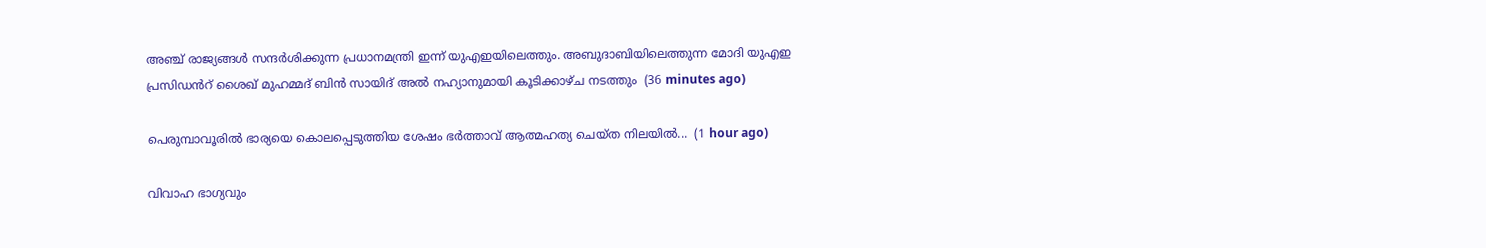അഞ്ച് രാജ്യങ്ങൾ സന്ദർശിക്കുന്ന പ്രധാനമന്ത്രി ഇന്ന് യുഎഇയിലെത്തും. അബുദാബിയിലെത്തുന്ന മോദി യുഎഇ പ്രസിഡൻറ് ശൈഖ് മുഹമ്മദ് ബിൻ സായിദ് അൽ നഹ്യാനുമായി കൂടിക്കാഴ്ച നടത്തും  (36 minutes ago)

പെരുമ്പാവൂരിൽ ഭാര്യയെ കൊലപ്പെടുത്തിയ ശേഷം ഭർത്താവ് ആത്മഹത്യ ചെയ്ത നിലയിൽ...  (1 hour ago)

വിവാഹ ഭാഗ്യവും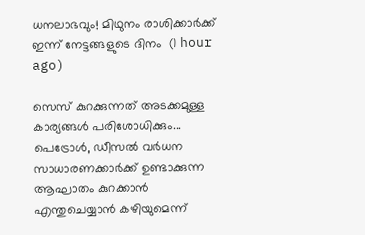ധനലാഭവും! മിഥുനം രാശിക്കാർക്ക് ഇന്ന് നേട്ടങ്ങളുടെ ദിനം  (1 hour ago)

സെസ് കുറക്കുന്നത് അടക്കമുള്ള കാര്യങ്ങൾ പരിശോധിക്കും... പെട്രോൾ, ഡീസൽ വർധന സാധാരണക്കാർക്ക് ഉണ്ടാക്കുന്ന ആഘാതം കുറക്കാൻ എന്തുചെയ്യാൻ കഴിയുമെന്ന്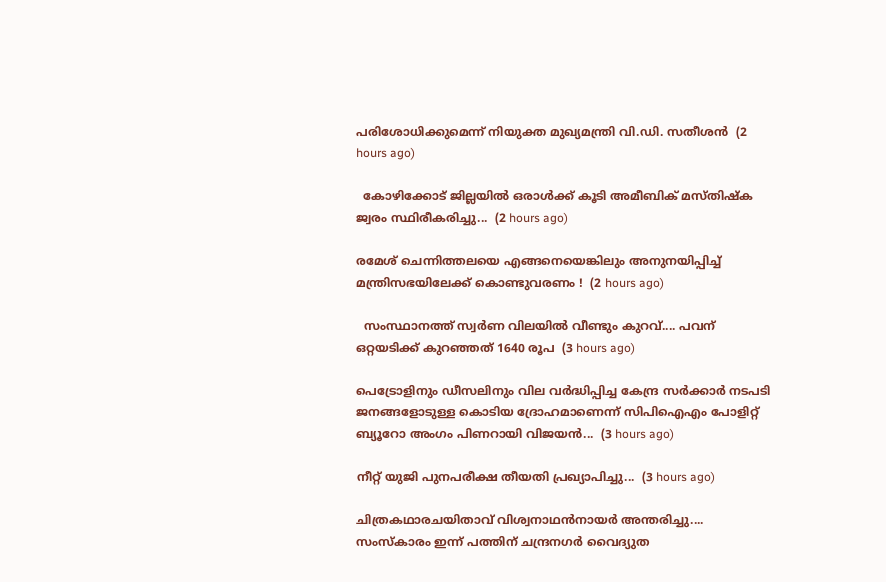പരിശോധിക്കുമെന്ന് നിയുക്ത മുഖ്യമന്ത്രി വി.ഡി. സതീശൻ  (2 hours ago)

  കോഴിക്കോട് ജില്ലയിൽ ഒരാൾക്ക് കൂടി അമീബിക് മസ്തിഷ്‌ക ജ്വരം സ്ഥിരീകരിച്ചു...  (2 hours ago)

രമേശ് ചെന്നിത്തലയെ എങ്ങനെയെങ്കിലും അനുനയിപ്പിച്ച് മന്ത്രിസഭയിലേക്ക് കൊണ്ടുവരണം !  (2 hours ago)

  സംസ്ഥാനത്ത് സ്വർണ വിലയിൽ വീണ്ടും കുറവ്.... പവന് ഒറ്റയടിക്ക് കുറഞ്ഞത് 1640 രൂപ  (3 hours ago)

പെട്രോളിനും ഡീസലിനും വില വർദ്ധിപ്പിച്ച കേന്ദ്ര സർക്കാർ നടപടി ജനങ്ങളോടുള്ള കൊടിയ ദ്രോഹമാണെന്ന് സിപിഐഎം പോളിറ്റ് ബ്യൂറോ അംഗം പിണറായി വിജയൻ...  (3 hours ago)

നീറ്റ് യുജി പുനപരീക്ഷ തീയതി പ്രഖ്യാപിച്ചു...  (3 hours ago)

ചിത്രകഥാരചയിതാവ് വിശ്വനാഥൻനായർ അന്തരിച്ചു.... സംസ്‌കാരം ഇന്ന് പത്തിന് ചന്ദ്രനഗർ വൈദ്യുത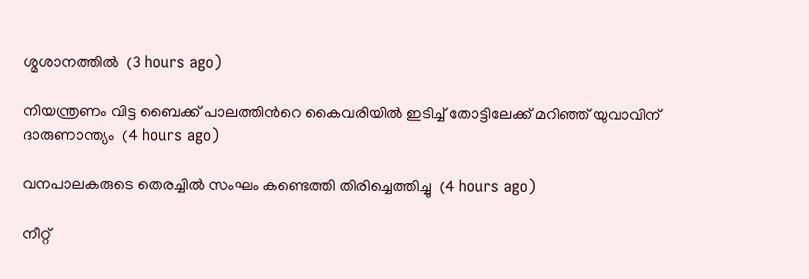ശ്മശാനത്തിൽ  (3 hours ago)

നിയന്ത്രണം വിട്ട ബൈക്ക് പാലത്തിൻറെ കൈവരിയിൽ ഇടിച്ച് തോട്ടിലേക്ക് മറിഞ്ഞ് യുവാവിന് ദാരുണാന്ത്യം  (4 hours ago)

വനപാലകരുടെ തെരച്ചിൽ സംഘം കണ്ടെത്തി തിരിച്ചെത്തിച്ചു  (4 hours ago)

നീറ്റ്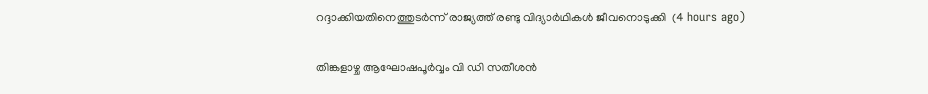റദ്ദാക്കിയതിനെത്തുടർന്ന് രാജ്യത്ത് രണ്ടു വിദ്യാർഥികൾ ജീവനൊടുക്കി  (4 hours ago)

തിങ്കളാഴ്ച ആഘോഷപൂർവ്വം വി ഡി സതീശൻ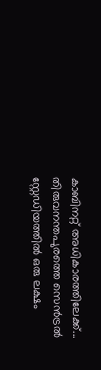കാബിനറ്റ് അധികാരത്തിലേക്ക്... തിരുവനന്തപുരത്തെ സെൻട്രൽ സ്റ്റേഡിയത്തിൽ ഒരു ലക്ഷം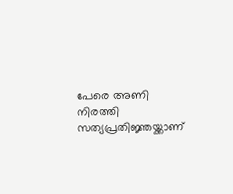പേരെ അണി നിരത്തി സത്യപ്രതിജ്ഞയ്ക്കാണ്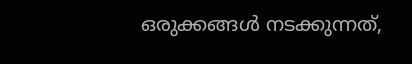ഒരുക്കങ്ങൾ നടക്കുന്നത്,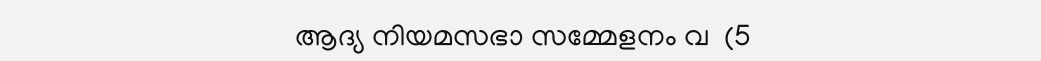ആദ്യ നിയമസഭാ സമ്മേളനം വ  (5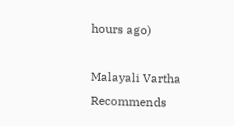hours ago)

Malayali Vartha Recommends